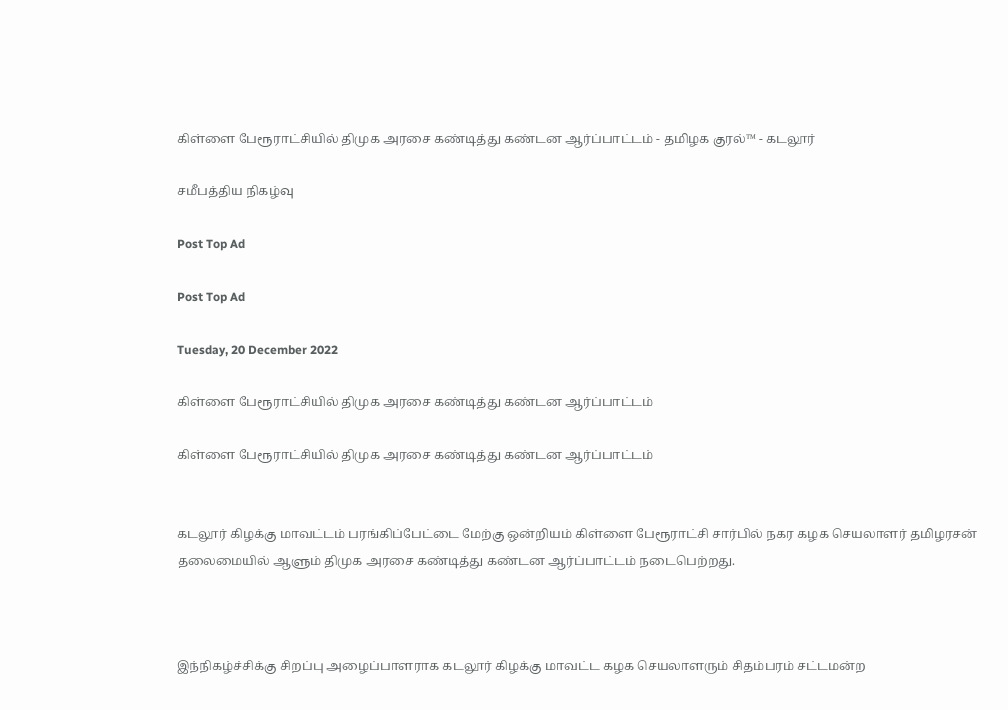கிள்ளை பேரூராட்சியில் திமுக அரசை கண்டித்து கண்டன ஆர்ப்பாட்டம் - தமிழக குரல்™ - கடலூர்

சமீபத்திய நிகழ்வு

Post Top Ad

Post Top Ad

Tuesday, 20 December 2022

கிள்ளை பேரூராட்சியில் திமுக அரசை கண்டித்து கண்டன ஆர்ப்பாட்டம்

கிள்ளை பேரூராட்சியில் திமுக அரசை கண்டித்து கண்டன ஆர்ப்பாட்டம்


கடலூர் கிழக்கு மாவட்டம் பரங்கிப்பேட்டை மேற்கு ஒன்றியம் கிள்ளை பேரூராட்சி சார்பில் நகர கழக செயலாளர் தமிழரசன் தலைமையில் ஆளும் திமுக அரசை கண்டித்து கண்டன ஆர்ப்பாட்டம் நடைபெற்றது.



இந்நிகழ்ச்சிக்கு சிறப்பு அழைப்பாளராக கடலூர் கிழக்கு மாவட்ட கழக செயலாளரும் சிதம்பரம் சட்டமன்ற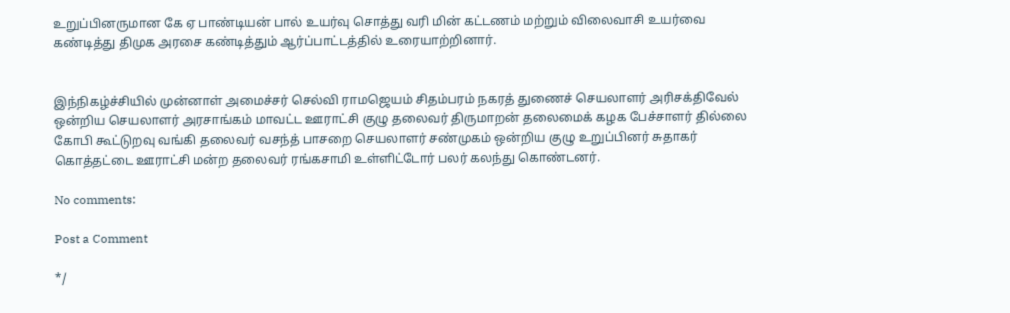உறுப்பினருமான கே ஏ பாண்டியன் பால் உயர்வு சொத்து வரி மின் கட்டணம் மற்றும் விலைவாசி உயர்வை கண்டித்து திமுக அரசை கண்டித்தும் ஆர்ப்பாட்டத்தில் உரையாற்றினார்.


இந்நிகழ்ச்சியில் முன்னாள் அமைச்சர் செல்வி ராமஜெயம் சிதம்பரம் நகரத் துணைச் செயலாளர் அரிசக்திவேல் ஒன்றிய செயலாளர் அரசாங்கம் மாவட்ட ஊராட்சி குழு தலைவர் திருமாறன் தலைமைக் கழக பேச்சாளர் தில்லை கோபி கூட்டுறவு வங்கி தலைவர் வசந்த் பாசறை செயலாளர் சண்முகம் ஒன்றிய குழு உறுப்பினர் சுதாகர் கொத்தட்டை ஊராட்சி மன்ற தலைவர் ரங்கசாமி உள்ளிட்டோர் பலர் கலந்து கொண்டனர்.

No comments:

Post a Comment

*/